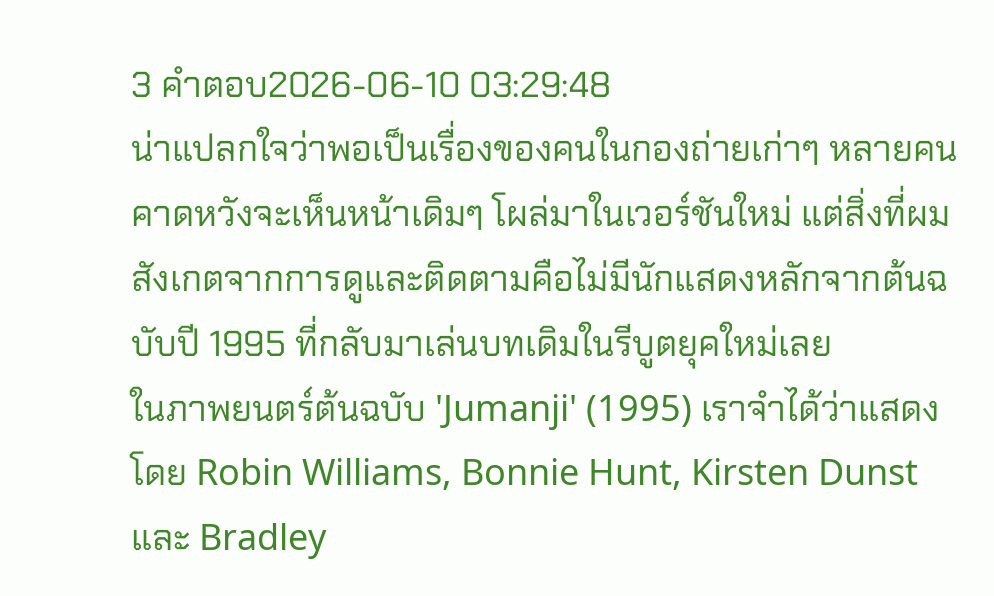3 คำตอบ2026-06-10 03:29:48
น่าแปลกใจว่าพอเป็นเรื่องของคนในกองถ่ายเก่าๆ หลายคนคาดหวังจะเห็นหน้าเดิมๆ โผล่มาในเวอร์ชันใหม่ แต่สิ่งที่ผมสังเกตจากการดูและติดตามคือไม่มีนักแสดงหลักจากต้นฉบับปี 1995 ที่กลับมาเล่นบทเดิมในรีบูตยุคใหม่เลย
ในภาพยนตร์ต้นฉบับ 'Jumanji' (1995) เราจำได้ว่าแสดงโดย Robin Williams, Bonnie Hunt, Kirsten Dunst และ Bradley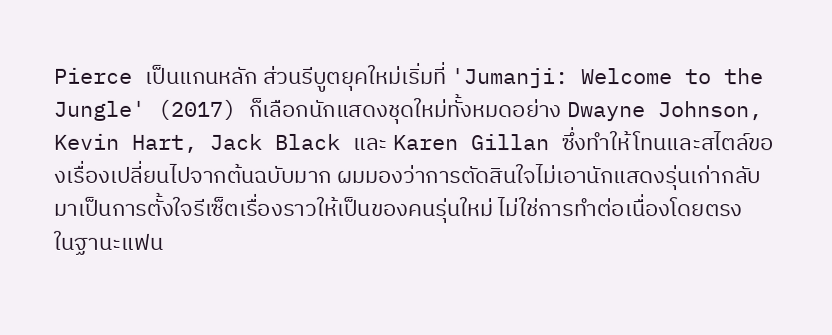Pierce เป็นแกนหลัก ส่วนรีบูตยุคใหม่เริ่มที่ 'Jumanji: Welcome to the Jungle' (2017) ก็เลือกนักแสดงชุดใหม่ทั้งหมดอย่าง Dwayne Johnson, Kevin Hart, Jack Black และ Karen Gillan ซึ่งทำให้โทนและสไตล์ของเรื่องเปลี่ยนไปจากต้นฉบับมาก ผมมองว่าการตัดสินใจไม่เอานักแสดงรุ่นเก่ากลับมาเป็นการตั้งใจรีเซ็ตเรื่องราวให้เป็นของคนรุ่นใหม่ ไม่ใช่การทำต่อเนื่องโดยตรง
ในฐานะแฟน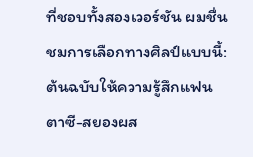ที่ชอบทั้งสองเวอร์ชัน ผมชื่นชมการเลือกทางศิลป์แบบนี้: ต้นฉบับให้ความรู้สึกแฟนตาซี-สยองผส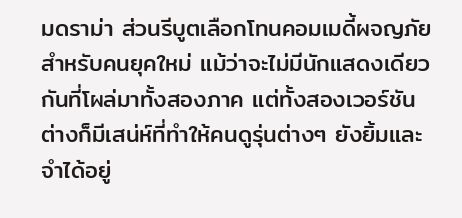มดราม่า ส่วนรีบูตเลือกโทนคอมเมดี้ผจญภัยสำหรับคนยุคใหม่ แม้ว่าจะไม่มีนักแสดงเดียวกันที่โผล่มาทั้งสองภาค แต่ทั้งสองเวอร์ชันต่างก็มีเสน่ห์ที่ทำให้คนดูรุ่นต่างๆ ยังยิ้มและจำได้อยู่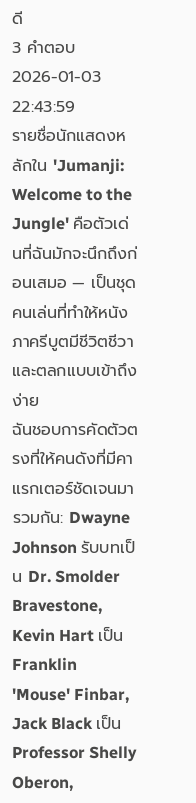ดี
3 คำตอบ2026-01-03 22:43:59
รายชื่อนักแสดงหลักใน 'Jumanji: Welcome to the Jungle' คือตัวเด่นที่ฉันมักจะนึกถึงก่อนเสมอ — เป็นชุดคนเล่นที่ทำให้หนังภาครีบูตมีชีวิตชีวาและตลกแบบเข้าถึงง่าย
ฉันชอบการคัดตัวตรงที่ให้คนดังที่มีคาแรกเตอร์ชัดเจนมารวมกัน: Dwayne Johnson รับบทเป็น Dr. Smolder Bravestone, Kevin Hart เป็น Franklin 'Mouse' Finbar, Jack Black เป็น Professor Shelly Oberon,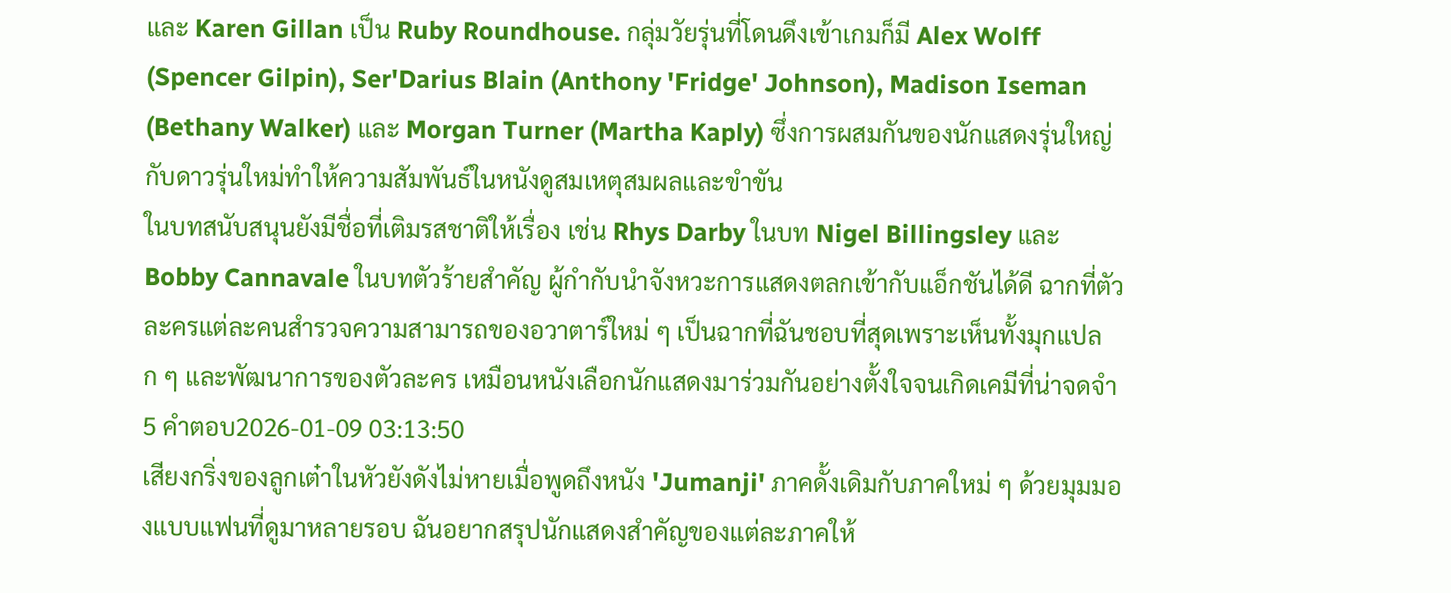และ Karen Gillan เป็น Ruby Roundhouse. กลุ่มวัยรุ่นที่โดนดึงเข้าเกมก็มี Alex Wolff (Spencer Gilpin), Ser'Darius Blain (Anthony 'Fridge' Johnson), Madison Iseman (Bethany Walker) และ Morgan Turner (Martha Kaply) ซึ่งการผสมกันของนักแสดงรุ่นใหญ่กับดาวรุ่นใหม่ทำให้ความสัมพันธ์ในหนังดูสมเหตุสมผลและขำขัน
ในบทสนับสนุนยังมีชื่อที่เติมรสชาติให้เรื่อง เช่น Rhys Darby ในบท Nigel Billingsley และ Bobby Cannavale ในบทตัวร้ายสำคัญ ผู้กำกับนำจังหวะการแสดงตลกเข้ากับแอ็กชันได้ดี ฉากที่ตัวละครแต่ละคนสำรวจความสามารถของอวาตาร์ใหม่ ๆ เป็นฉากที่ฉันชอบที่สุดเพราะเห็นทั้งมุกแปลก ๆ และพัฒนาการของตัวละคร เหมือนหนังเลือกนักแสดงมาร่วมกันอย่างตั้งใจจนเกิดเคมีที่น่าจดจำ
5 คำตอบ2026-01-09 03:13:50
เสียงกริ่งของลูกเต๋าในหัวยังดังไม่หายเมื่อพูดถึงหนัง 'Jumanji' ภาคดั้งเดิมกับภาคใหม่ ๆ ด้วยมุมมองแบบแฟนที่ดูมาหลายรอบ ฉันอยากสรุปนักแสดงสำคัญของแต่ละภาคให้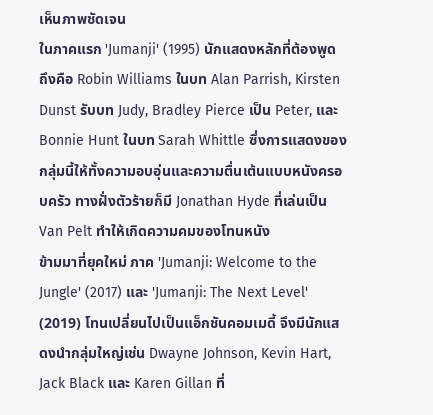เห็นภาพชัดเจน
ในภาคแรก 'Jumanji' (1995) นักแสดงหลักที่ต้องพูดถึงคือ Robin Williams ในบท Alan Parrish, Kirsten Dunst รับบท Judy, Bradley Pierce เป็น Peter, และ Bonnie Hunt ในบท Sarah Whittle ซึ่งการแสดงของกลุ่มนี้ให้ทั้งความอบอุ่นและความตื่นเต้นแบบหนังครอบครัว ทางฝั่งตัวร้ายก็มี Jonathan Hyde ที่เล่นเป็น Van Pelt ทำให้เกิดความคมของโทนหนัง
ข้ามมาที่ยุคใหม่ ภาค 'Jumanji: Welcome to the Jungle' (2017) และ 'Jumanji: The Next Level' (2019) โทนเปลี่ยนไปเป็นแอ็กชันคอมเมดี้ จึงมีนักแสดงนำกลุ่มใหญ่เช่น Dwayne Johnson, Kevin Hart, Jack Black และ Karen Gillan ที่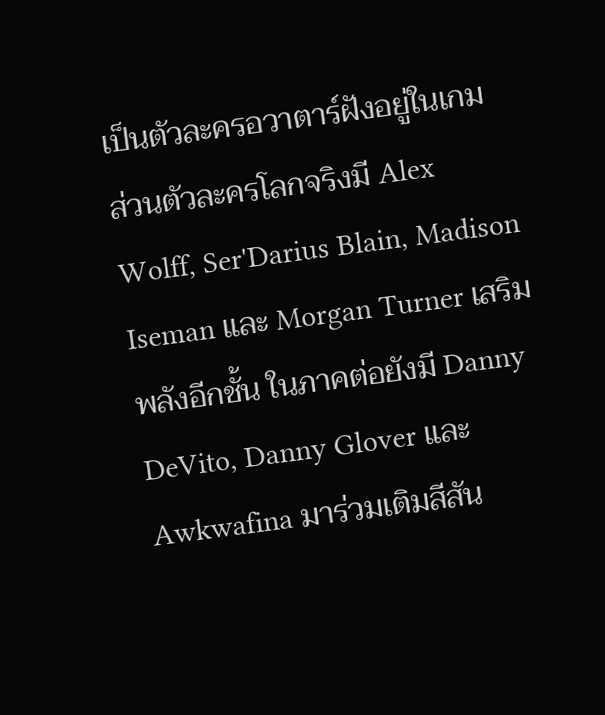เป็นตัวละครอวาตาร์ฝังอยู่ในเกม ส่วนตัวละครโลกจริงมี Alex Wolff, Ser'Darius Blain, Madison Iseman และ Morgan Turner เสริมพลังอีกชั้น ในภาคต่อยังมี Danny DeVito, Danny Glover และ Awkwafina มาร่วมเติมสีสัน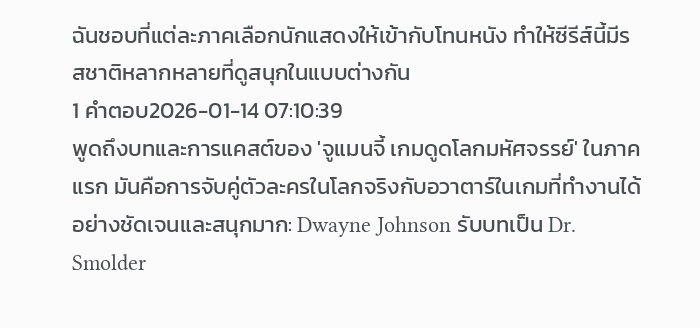ฉันชอบที่แต่ละภาคเลือกนักแสดงให้เข้ากับโทนหนัง ทำให้ซีรีส์นี้มีรสชาติหลากหลายที่ดูสนุกในแบบต่างกัน
1 คำตอบ2026-01-14 07:10:39
พูดถึงบทและการแคสต์ของ 'จูแมนจี้ เกมดูดโลกมหัศจรรย์' ในภาคแรก มันคือการจับคู่ตัวละครในโลกจริงกับอวาตาร์ในเกมที่ทำงานได้อย่างชัดเจนและสนุกมาก: Dwayne Johnson รับบทเป็น Dr. Smolder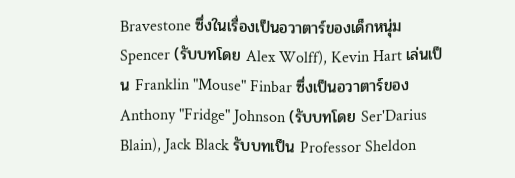Bravestone ซึ่งในเรื่องเป็นอวาตาร์ของเด็กหนุ่ม Spencer (รับบทโดย Alex Wolff), Kevin Hart เล่นเป็น Franklin "Mouse" Finbar ซึ่งเป็นอวาตาร์ของ Anthony "Fridge" Johnson (รับบทโดย Ser'Darius Blain), Jack Black รับบทเป็น Professor Sheldon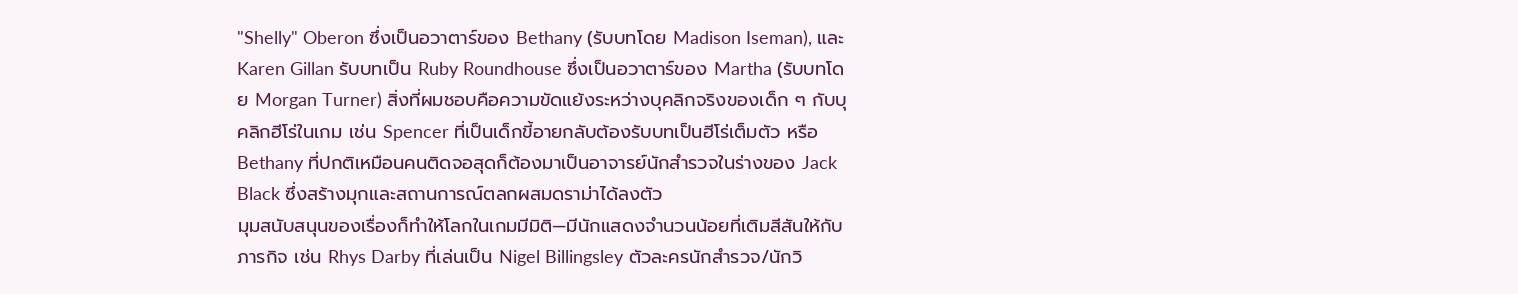"Shelly" Oberon ซึ่งเป็นอวาตาร์ของ Bethany (รับบทโดย Madison Iseman), และ Karen Gillan รับบทเป็น Ruby Roundhouse ซึ่งเป็นอวาตาร์ของ Martha (รับบทโดย Morgan Turner) สิ่งที่ผมชอบคือความขัดแย้งระหว่างบุคลิกจริงของเด็ก ๆ กับบุคลิกฮีโร่ในเกม เช่น Spencer ที่เป็นเด็กขี้อายกลับต้องรับบทเป็นฮีโร่เต็มตัว หรือ Bethany ที่ปกติเหมือนคนติดจอสุดก็ต้องมาเป็นอาจารย์นักสำรวจในร่างของ Jack Black ซึ่งสร้างมุกและสถานการณ์ตลกผสมดราม่าได้ลงตัว
มุมสนับสนุนของเรื่องก็ทำให้โลกในเกมมีมิติ—มีนักแสดงจำนวนน้อยที่เติมสีสันให้กับภารกิจ เช่น Rhys Darby ที่เล่นเป็น Nigel Billingsley ตัวละครนักสำรวจ/นักวิ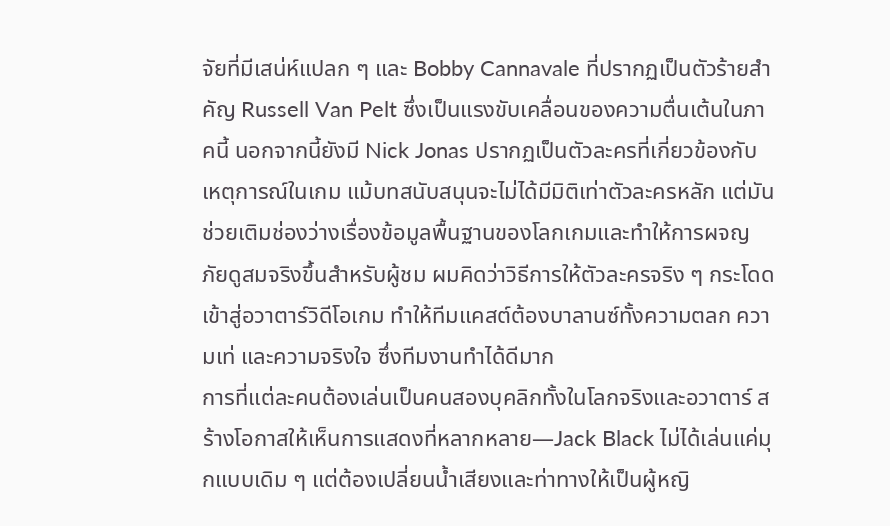จัยที่มีเสน่ห์แปลก ๆ และ Bobby Cannavale ที่ปรากฏเป็นตัวร้ายสำคัญ Russell Van Pelt ซึ่งเป็นแรงขับเคลื่อนของความตื่นเต้นในภาคนี้ นอกจากนี้ยังมี Nick Jonas ปรากฏเป็นตัวละครที่เกี่ยวข้องกับเหตุการณ์ในเกม แม้บทสนับสนุนจะไม่ได้มีมิติเท่าตัวละครหลัก แต่มันช่วยเติมช่องว่างเรื่องข้อมูลพื้นฐานของโลกเกมและทำให้การผจญภัยดูสมจริงขึ้นสำหรับผู้ชม ผมคิดว่าวิธีการให้ตัวละครจริง ๆ กระโดดเข้าสู่อวาตาร์วิดีโอเกม ทำให้ทีมแคสต์ต้องบาลานซ์ทั้งความตลก ความเท่ และความจริงใจ ซึ่งทีมงานทำได้ดีมาก
การที่แต่ละคนต้องเล่นเป็นคนสองบุคลิกทั้งในโลกจริงและอวาตาร์ สร้างโอกาสให้เห็นการแสดงที่หลากหลาย—Jack Black ไม่ได้เล่นแค่มุกแบบเดิม ๆ แต่ต้องเปลี่ยนน้ำเสียงและท่าทางให้เป็นผู้หญิ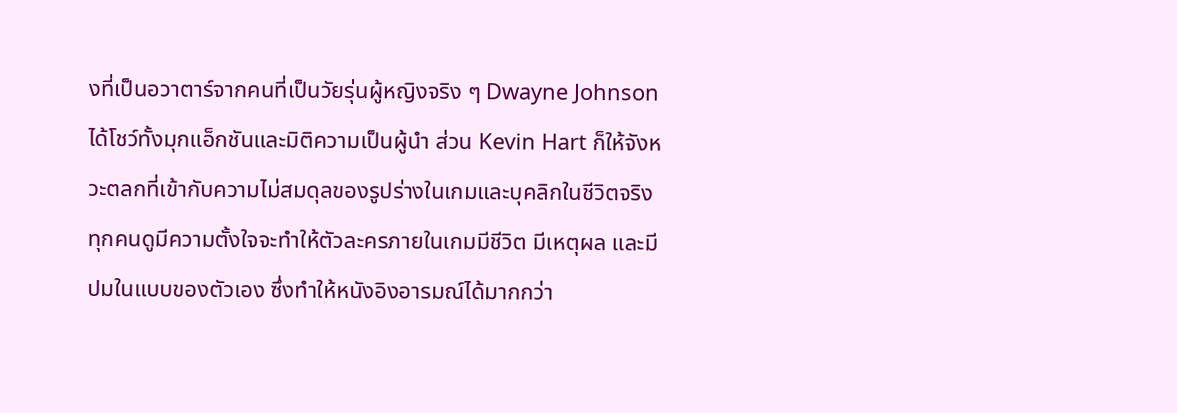งที่เป็นอวาตาร์จากคนที่เป็นวัยรุ่นผู้หญิงจริง ๆ Dwayne Johnson ได้โชว์ทั้งมุกแอ็กชันและมิติความเป็นผู้นำ ส่วน Kevin Hart ก็ให้จังหวะตลกที่เข้ากับความไม่สมดุลของรูปร่างในเกมและบุคลิกในชีวิตจริง ทุกคนดูมีความตั้งใจจะทำให้ตัวละครภายในเกมมีชีวิต มีเหตุผล และมีปมในแบบของตัวเอง ซึ่งทำให้หนังอิงอารมณ์ได้มากกว่า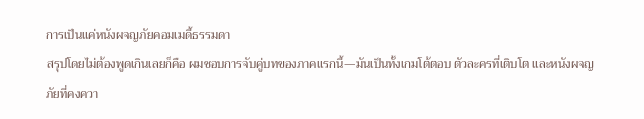การเป็นแค่หนังผจญภัยคอมเมดี้ธรรมดา
สรุปโดยไม่ต้องพูดเกินเลยก็คือ ผมชอบการจับคู่บทของภาคแรกนี้—มันเป็นทั้งเกมโต้ตอบ ตัวละครที่เติบโต และหนังผจญภัยที่คงควา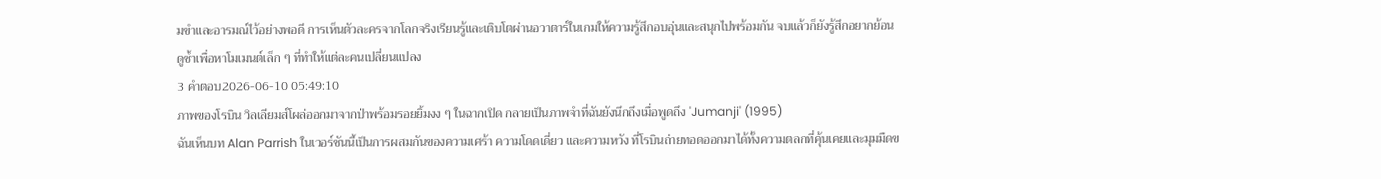มขำและอารมณ์ไว้อย่างพอดี การเห็นตัวละครจากโลกจริงเรียนรู้และเติบโตผ่านอวาตาร์ในเกมให้ความรู้สึกอบอุ่นและสนุกไปพร้อมกัน จบแล้วก็ยังรู้สึกอยากย้อนดูซ้ำเพื่อหาโมเมนต์เล็ก ๆ ที่ทำให้แต่ละคนเปลี่ยนแปลง
3 คำตอบ2026-06-10 05:49:10
ภาพของโรบิน วิลเลียมส์โผล่ออกมาจากป่าพร้อมรอยยิ้มงง ๆ ในฉากเปิด กลายเป็นภาพจำที่ฉันยังนึกถึงเมื่อพูดถึง 'Jumanji' (1995)
ฉันเห็นบท Alan Parrish ในเวอร์ชันนี้เป็นการผสมกันของความเศร้า ความโดดเดี่ยว และความหวัง ที่โรบินถ่ายทอดออกมาได้ทั้งความตลกที่คุ้นเคยและมุมมืดข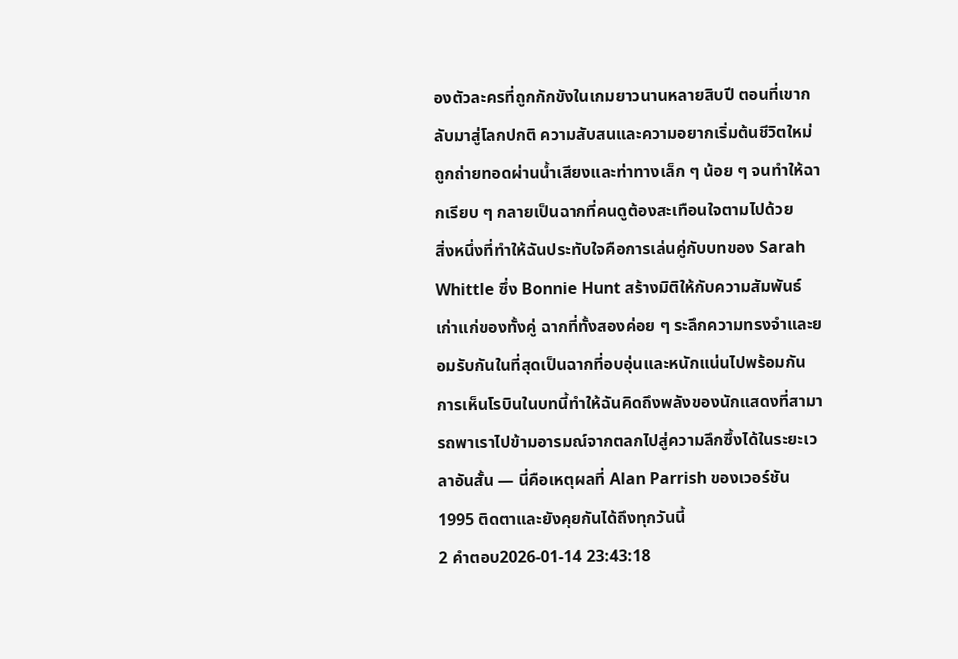องตัวละครที่ถูกกักขังในเกมยาวนานหลายสิบปี ตอนที่เขากลับมาสู่โลกปกติ ความสับสนและความอยากเริ่มต้นชีวิตใหม่ถูกถ่ายทอดผ่านน้ำเสียงและท่าทางเล็ก ๆ น้อย ๆ จนทำให้ฉากเรียบ ๆ กลายเป็นฉากที่คนดูต้องสะเทือนใจตามไปด้วย
สิ่งหนึ่งที่ทำให้ฉันประทับใจคือการเล่นคู่กับบทของ Sarah Whittle ซึ่ง Bonnie Hunt สร้างมิติให้กับความสัมพันธ์เก่าแก่ของทั้งคู่ ฉากที่ทั้งสองค่อย ๆ ระลึกความทรงจำและยอมรับกันในที่สุดเป็นฉากที่อบอุ่นและหนักแน่นไปพร้อมกัน การเห็นโรบินในบทนี้ทำให้ฉันคิดถึงพลังของนักแสดงที่สามารถพาเราไปข้ามอารมณ์จากตลกไปสู่ความลึกซึ้งได้ในระยะเวลาอันสั้น — นี่คือเหตุผลที่ Alan Parrish ของเวอร์ชัน 1995 ติดตาและยังคุยกันได้ถึงทุกวันนี้
2 คำตอบ2026-01-14 23:43:18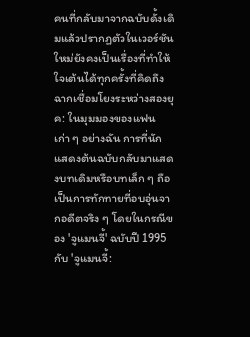คนที่กลับมาจากฉบับดั้งเดิมแล้วปรากฏตัวในเวอร์ชันใหม่ยังคงเป็นเรื่องที่ทำให้ใจเต้นได้ทุกครั้งที่คิดถึงฉากเชื่อมโยงระหว่างสองยุค: ในมุมมองของแฟนเก่า ๆ อย่างฉัน การที่นักแสดงต้นฉบับกลับมาแสดงบทเดิมหรือบทเล็ก ๆ ถือเป็นการทักทายที่อบอุ่นจากอดีตจริง ๆ โดยในกรณีของ 'จูแมนจี้' ฉบับปี 1995 กับ 'จูแมนจี้: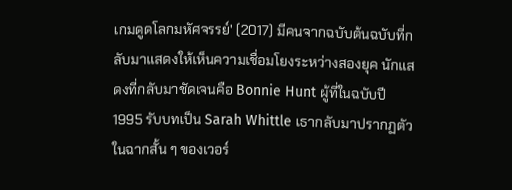เกมดูดโลกมหัศจรรย์' (2017) มีคนจากฉบับต้นฉบับที่กลับมาแสดงให้เห็นความเชื่อมโยงระหว่างสองยุค นักแสดงที่กลับมาชัดเจนคือ Bonnie Hunt ผู้ที่ในฉบับปี 1995 รับบทเป็น Sarah Whittle เธากลับมาปรากฏตัวในฉากสั้น ๆ ของเวอร์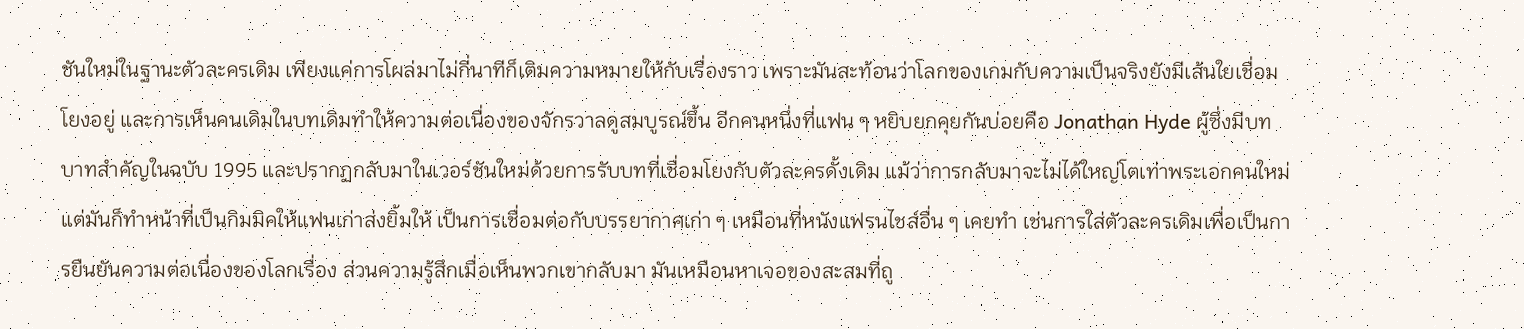ชันใหม่ในฐานะตัวละครเดิม เพียงแค่การโผล่มาไม่กี่นาทีก็เติมความหมายให้กับเรื่องราว เพราะมันสะท้อนว่าโลกของเกมกับความเป็นจริงยังมีเส้นใยเชื่อมโยงอยู่ และการเห็นคนเดิมในบทเดิมทำให้ความต่อเนื่องของจักรวาลดูสมบูรณ์ขึ้น อีกคนหนึ่งที่แฟน ๆ หยิบยกคุยกันบ่อยคือ Jonathan Hyde ผู้ซึ่งมีบทบาทสำคัญในฉบับ 1995 และปรากฏกลับมาในเวอร์ชันใหม่ด้วยการรับบทที่เชื่อมโยงกับตัวละครดั้งเดิม แม้ว่าการกลับมาจะไม่ได้ใหญ่โตเท่าพระเอกคนใหม่ แต่มันก็ทำหน้าที่เป็นกิมมิคให้แฟนเก่าส่งยิ้มให้ เป็นการเชื่อมต่อกับบรรยากาศเก่า ๆ เหมือนที่หนังแฟรนไชส์อื่น ๆ เคยทำ เช่นการใส่ตัวละครเดิมเพื่อเป็นการยืนยันความต่อเนื่องของโลกเรื่อง ส่วนความรู้สึกเมื่อเห็นพวกเขากลับมา มันเหมือนหาเจอของสะสมที่ถู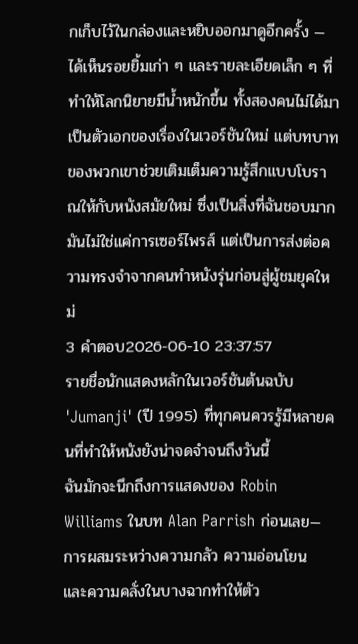กเก็บไว้ในกล่องและหยิบออกมาดูอีกครั้ง — ได้เห็นรอยยิ้มเก่า ๆ และรายละเอียดเล็ก ๆ ที่ทำให้โลกนิยายมีน้ำหนักขึ้น ทั้งสองคนไม่ได้มาเป็นตัวเอกของเรื่องในเวอร์ชันใหม่ แต่บทบาทของพวกเขาช่วยเติมเต็มความรู้สึกแบบโบราณให้กับหนังสมัยใหม่ ซึ่งเป็นสิ่งที่ฉันชอบมาก มันไม่ใช่แค่การเซอร์ไพรส์ แต่เป็นการส่งต่อความทรงจำจากคนทำหนังรุ่นก่อนสู่ผู้ชมยุคใหม่
3 คำตอบ2026-06-10 23:37:57
รายชื่อนักแสดงหลักในเวอร์ชันต้นฉบับ 'Jumanji' (ปี 1995) ที่ทุกคนควรรู้มีหลายคนที่ทำให้หนังยังน่าจดจำจนถึงวันนี้
ฉันมักจะนึกถึงการแสดงของ Robin Williams ในบท Alan Parrish ก่อนเลย—การผสมระหว่างความกลัว ความอ่อนโยน และความคลั่งในบางฉากทำให้ตัว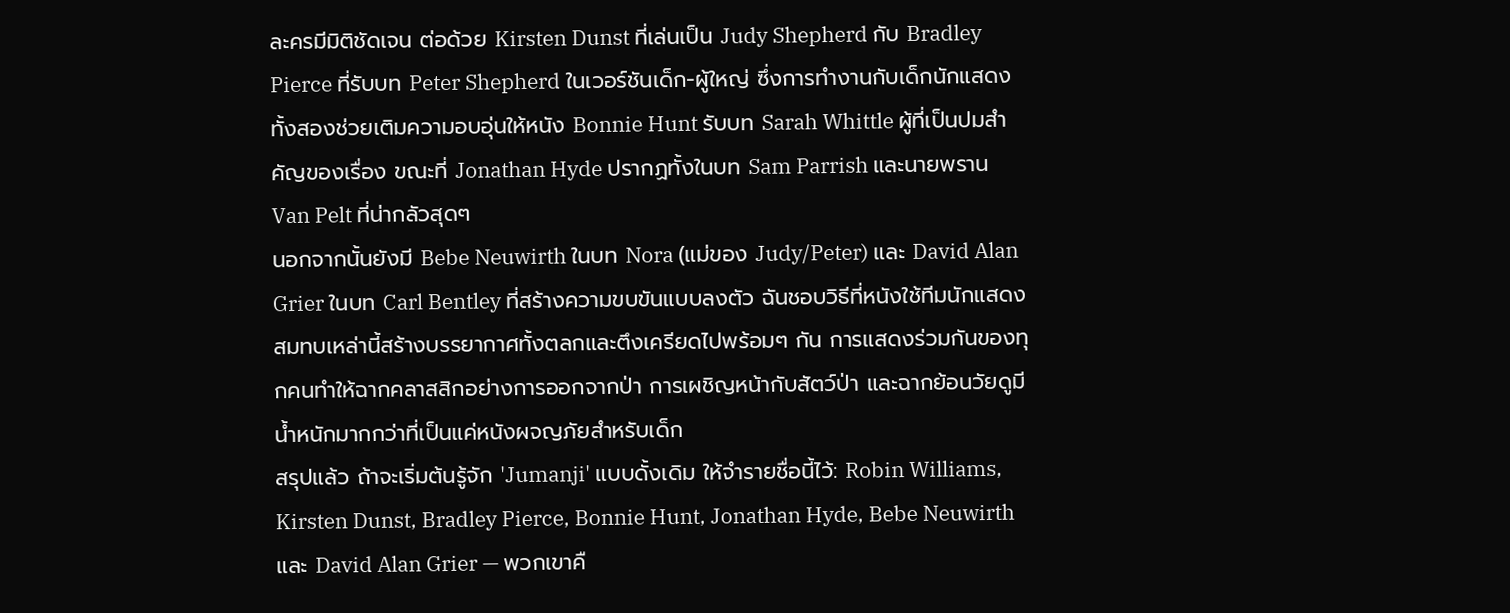ละครมีมิติชัดเจน ต่อด้วย Kirsten Dunst ที่เล่นเป็น Judy Shepherd กับ Bradley Pierce ที่รับบท Peter Shepherd ในเวอร์ชันเด็ก-ผู้ใหญ่ ซึ่งการทำงานกับเด็กนักแสดงทั้งสองช่วยเติมความอบอุ่นให้หนัง Bonnie Hunt รับบท Sarah Whittle ผู้ที่เป็นปมสำคัญของเรื่อง ขณะที่ Jonathan Hyde ปรากฏทั้งในบท Sam Parrish และนายพราน Van Pelt ที่น่ากลัวสุดๆ
นอกจากนั้นยังมี Bebe Neuwirth ในบท Nora (แม่ของ Judy/Peter) และ David Alan Grier ในบท Carl Bentley ที่สร้างความขบขันแบบลงตัว ฉันชอบวิธีที่หนังใช้ทีมนักแสดงสมทบเหล่านี้สร้างบรรยากาศทั้งตลกและตึงเครียดไปพร้อมๆ กัน การแสดงร่วมกันของทุกคนทำให้ฉากคลาสสิกอย่างการออกจากป่า การเผชิญหน้ากับสัตว์ป่า และฉากย้อนวัยดูมีน้ำหนักมากกว่าที่เป็นแค่หนังผจญภัยสำหรับเด็ก
สรุปแล้ว ถ้าจะเริ่มต้นรู้จัก 'Jumanji' แบบดั้งเดิม ให้จำรายชื่อนี้ไว้: Robin Williams, Kirsten Dunst, Bradley Pierce, Bonnie Hunt, Jonathan Hyde, Bebe Neuwirth และ David Alan Grier — พวกเขาคื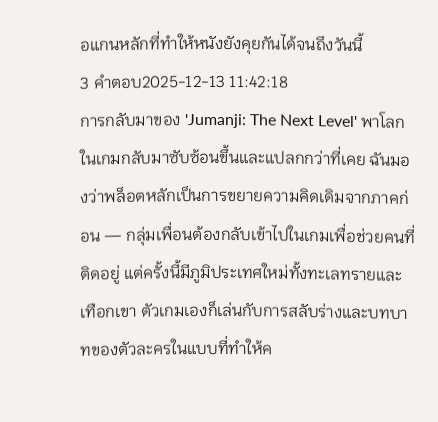อแกนหลักที่ทำให้หนังยังคุยกันได้จนถึงวันนี้
3 คำตอบ2025-12-13 11:42:18
การกลับมาของ 'Jumanji: The Next Level' พาโลกในเกมกลับมาซับซ้อนขึ้นและแปลกกว่าที่เคย ฉันมองว่าพล็อตหลักเป็นการขยายความคิดเดิมจากภาคก่อน — กลุ่มเพื่อนต้องกลับเข้าไปในเกมเพื่อช่วยคนที่ติดอยู่ แต่ครั้งนี้มีภูมิประเทศใหม่ทั้งทะเลทรายและเทือกเขา ตัวเกมเองก็เล่นกับการสลับร่างและบทบาทของตัวละครในแบบที่ทำให้ค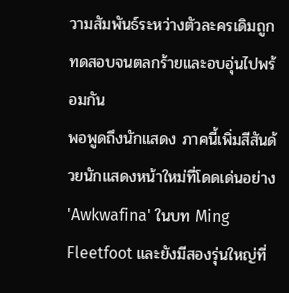วามสัมพันธ์ระหว่างตัวละครเดิมถูกทดสอบจนตลกร้ายและอบอุ่นไปพร้อมกัน
พอพูดถึงนักแสดง ภาคนี้เพิ่มสีสันด้วยนักแสดงหน้าใหม่ที่โดดเด่นอย่าง 'Awkwafina' ในบท Ming Fleetfoot และยังมีสองรุ่นใหญ่ที่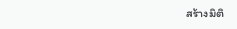สร้างมิติ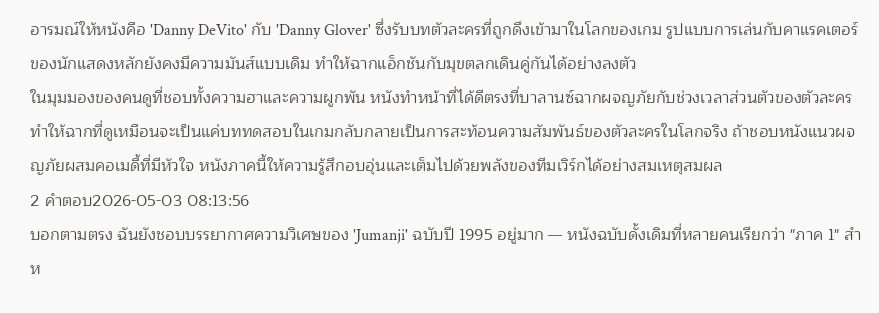อารมณ์ให้หนังคือ 'Danny DeVito' กับ 'Danny Glover' ซึ่งรับบทตัวละครที่ถูกดึงเข้ามาในโลกของเกม รูปแบบการเล่นกับคาแรคเตอร์ของนักแสดงหลักยังคงมีความมันส์แบบเดิม ทำให้ฉากแอ็กชันกับมุขตลกเดินคู่กันได้อย่างลงตัว
ในมุมมองของคนดูที่ชอบทั้งความฮาและความผูกพัน หนังทำหน้าที่ได้ดีตรงที่บาลานซ์ฉากผจญภัยกับช่วงเวลาส่วนตัวของตัวละคร ทำให้ฉากที่ดูเหมือนจะเป็นแค่บททดสอบในเกมกลับกลายเป็นการสะท้อนความสัมพันธ์ของตัวละครในโลกจริง ถ้าชอบหนังแนวผจญภัยผสมคอเมดี้ที่มีหัวใจ หนังภาคนี้ให้ความรู้สึกอบอุ่นและเต็มไปด้วยพลังของทีมเวิร์กได้อย่างสมเหตุสมผล
2 คำตอบ2026-05-03 08:13:56
บอกตามตรง ฉันยังชอบบรรยากาศความวิเศษของ 'Jumanji' ฉบับปี 1995 อยู่มาก — หนังฉบับดั้งเดิมที่หลายคนเรียกว่า "ภาค 1" สำห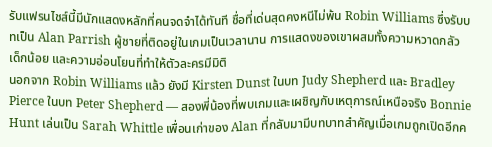รับแฟรนไชส์นี้มีนักแสดงหลักที่คนจดจำได้ทันที ชื่อที่เด่นสุดคงหนีไม่พ้น Robin Williams ซึ่งรับบทเป็น Alan Parrish ผู้ชายที่ติดอยู่ในเกมเป็นเวลานาน การแสดงของเขาผสมทั้งความหวาดกลัว เด็กน้อย และความอ่อนโยนที่ทำให้ตัวละครมีมิติ
นอกจาก Robin Williams แล้ว ยังมี Kirsten Dunst ในบท Judy Shepherd และ Bradley Pierce ในบท Peter Shepherd — สองพี่น้องที่พบเกมและเผชิญกับเหตุการณ์เหนือจริง Bonnie Hunt เล่นเป็น Sarah Whittle เพื่อนเก่าของ Alan ที่กลับมามีบทบาทสำคัญเมื่อเกมถูกเปิดอีกค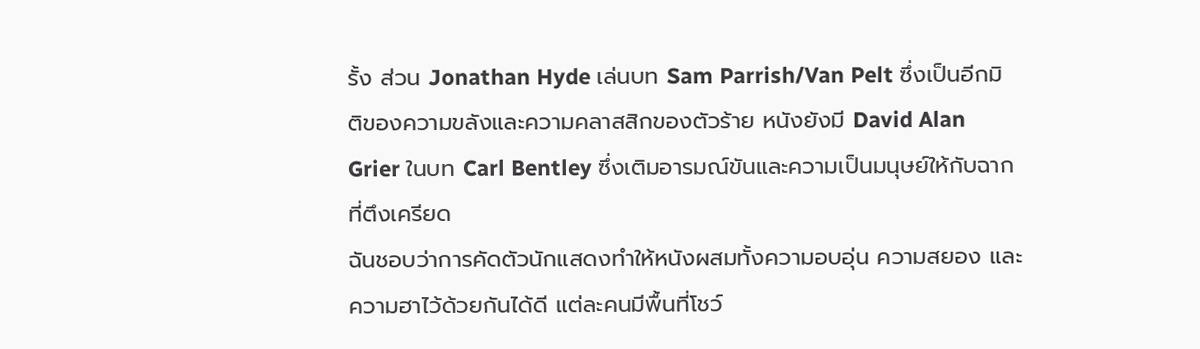รั้ง ส่วน Jonathan Hyde เล่นบท Sam Parrish/Van Pelt ซึ่งเป็นอีกมิติของความขลังและความคลาสสิกของตัวร้าย หนังยังมี David Alan Grier ในบท Carl Bentley ซึ่งเติมอารมณ์ขันและความเป็นมนุษย์ให้กับฉากที่ตึงเครียด
ฉันชอบว่าการคัดตัวนักแสดงทำให้หนังผสมทั้งความอบอุ่น ความสยอง และความฮาไว้ด้วยกันได้ดี แต่ละคนมีพื้นที่โชว์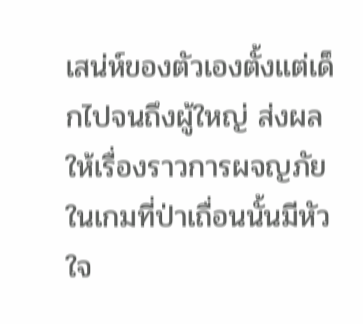เสน่ห์ของตัวเองตั้งแต่เด็กไปจนถึงผู้ใหญ่ ส่งผลให้เรื่องราวการผจญภัยในเกมที่ป่าเถื่อนนั้นมีหัวใจ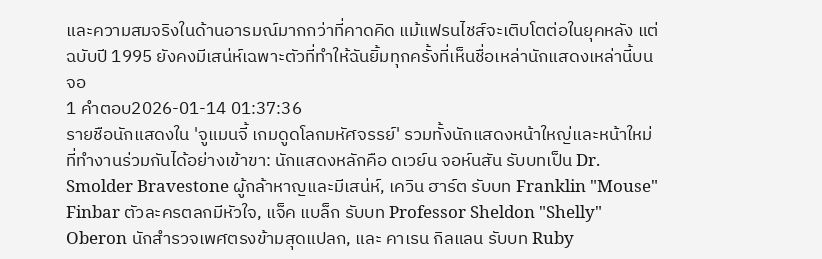และความสมจริงในด้านอารมณ์มากกว่าที่คาดคิด แม้แฟรนไชส์จะเติบโตต่อในยุคหลัง แต่ฉบับปี 1995 ยังคงมีเสน่ห์เฉพาะตัวที่ทำให้ฉันยิ้มทุกครั้งที่เห็นชื่อเหล่านักแสดงเหล่านี้บนจอ
1 คำตอบ2026-01-14 01:37:36
รายชือนักแสดงใน 'จูแมนจี้ เกมดูดโลกมหัศจรรย์' รวมทั้งนักแสดงหน้าใหญ่และหน้าใหม่ที่ทำงานร่วมกันได้อย่างเข้าขา: นักแสดงหลักคือ ดเวย์น จอห์นสัน รับบทเป็น Dr. Smolder Bravestone ผู้กล้าหาญและมีเสน่ห์, เควิน ฮาร์ต รับบท Franklin "Mouse" Finbar ตัวละครตลกมีหัวใจ, แจ็ค แบล็ก รับบท Professor Sheldon "Shelly" Oberon นักสำรวจเพศตรงข้ามสุดแปลก, และ คาเรน กิลแลน รับบท Ruby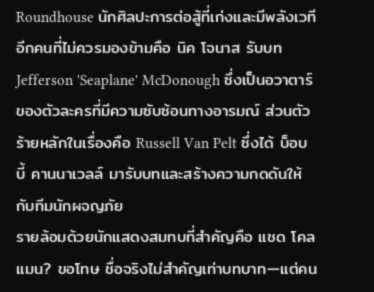Roundhouse นักศิลปะการต่อสู้ที่เก่งและมีพลังเวที อีกคนที่ไม่ควรมองข้ามคือ นิค โจนาส รับบท Jefferson 'Seaplane' McDonough ซึ่งเป็นอวาตาร์ของตัวละครที่มีความซับซ้อนทางอารมณ์ ส่วนตัวร้ายหลักในเรื่องคือ Russell Van Pelt ซึ่งได้ บ็อบบี้ คานนาเวลล์ มารับบทและสร้างความกดดันให้กับทีมนักผจญภัย
รายล้อมด้วยนักแสดงสมทบที่สำคัญคือ แชด โคลแมน? ขอโทษ ชื่อจริงไม่สำคัญเท่าบทบาท—แต่คน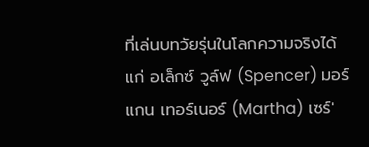ที่เล่นบทวัยรุ่นในโลกความจริงได้แก่ อเล็กซ์ วูล์ฟ (Spencer) มอร์แกน เทอร์เนอร์ (Martha) เซร์'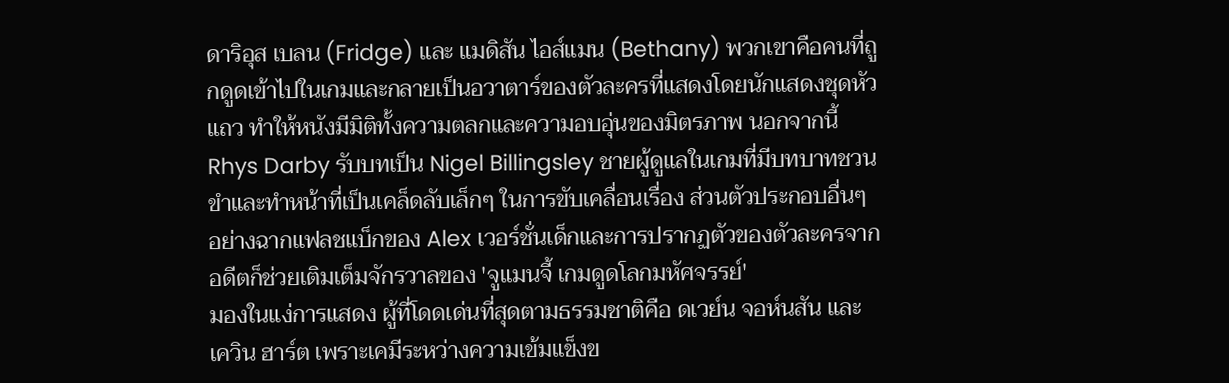ดาริอุส เบลน (Fridge) และ แมดิสัน ไอส์แมน (Bethany) พวกเขาคือคนที่ถูกดูดเข้าไปในเกมและกลายเป็นอวาตาร์ของตัวละครที่แสดงโดยนักแสดงชุดหัวแถว ทำให้หนังมีมิติทั้งความตลกและความอบอุ่นของมิตรภาพ นอกจากนี้ Rhys Darby รับบทเป็น Nigel Billingsley ชายผู้ดูแลในเกมที่มีบทบาทชวนขำและทำหน้าที่เป็นเคล็ดลับเล็กๆ ในการขับเคลื่อนเรื่อง ส่วนตัวประกอบอื่นๆ อย่างฉากแฟลชแบ็กของ Alex เวอร์ชั่นเด็กและการปรากฏตัวของตัวละครจากอดีตก็ช่วยเติมเต็มจักรวาลของ 'จูแมนจี้ เกมดูดโลกมหัศจรรย์'
มองในแง่การแสดง ผู้ที่โดดเด่นที่สุดตามธรรมชาติคือ ดเวย์น จอห์นสัน และ เควิน ฮาร์ต เพราะเคมีระหว่างความเข้มแข็งข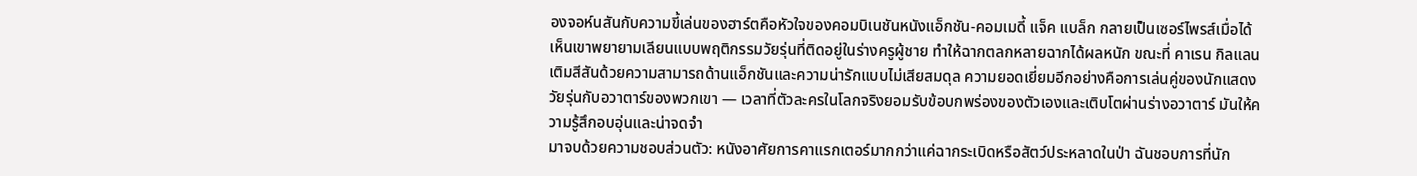องจอห์นสันกับความขี้เล่นของฮาร์ตคือหัวใจของคอมบิเนชันหนังแอ็กชัน-คอมเมดี้ แจ็ค แบล็ก กลายเป็นเซอร์ไพรส์เมื่อได้เห็นเขาพยายามเลียนแบบพฤติกรรมวัยรุ่นที่ติดอยู่ในร่างครูผู้ชาย ทำให้ฉากตลกหลายฉากได้ผลหนัก ขณะที่ คาเรน กิลแลน เติมสีสันด้วยความสามารถด้านแอ็กชันและความน่ารักแบบไม่เสียสมดุล ความยอดเยี่ยมอีกอย่างคือการเล่นคู่ของนักแสดงวัยรุ่นกับอวาตาร์ของพวกเขา — เวลาที่ตัวละครในโลกจริงยอมรับข้อบกพร่องของตัวเองและเติบโตผ่านร่างอวาตาร์ มันให้ความรู้สึกอบอุ่นและน่าจดจำ
มาจบด้วยความชอบส่วนตัว: หนังอาศัยการคาแรกเตอร์มากกว่าแค่ฉากระเบิดหรือสัตว์ประหลาดในป่า ฉันชอบการที่นัก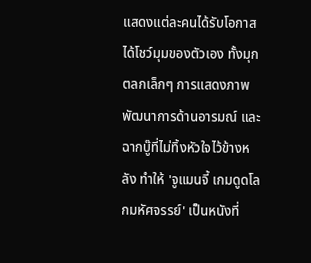แสดงแต่ละคนได้รับโอกาสได้โชว์มุมของตัวเอง ทั้งมุกตลกเล็กๆ การแสดงภาพพัฒนาการด้านอารมณ์ และฉากบู๊ที่ไม่ทิ้งหัวใจไว้ข้างหลัง ทำให้ 'จูแมนจี้ เกมดูดโลกมหัศจรรย์' เป็นหนังที่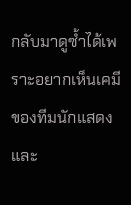กลับมาดูซ้ำได้เพราะอยากเห็นเคมีของทีมนักแสดงและ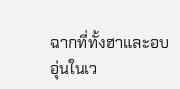ฉากที่ทั้งฮาและอบอุ่นในเว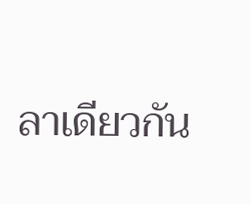ลาเดียวกัน